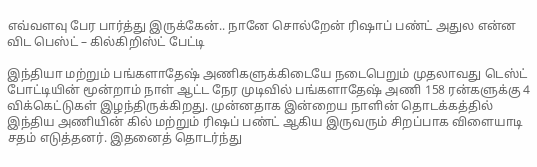எவ்வளவு பேர பார்த்து இருக்கேன்.. நானே சொல்றேன் ரிஷாப் பண்ட் அதுல என்ன விட பெஸ்ட் – கில்கிறிஸ்ட் பேட்டி

இந்தியா மற்றும் பங்களாதேஷ் அணிகளுக்கிடையே நடைபெறும் முதலாவது டெஸ்ட் போட்டியின் மூன்றாம் நாள் ஆட்ட நேர முடிவில் பங்களாதேஷ் அணி 158 ரன்களுக்கு 4 விக்கெட்டுகள் இழந்திருக்கிறது. முன்னதாக இன்றைய நாளின் தொடக்கத்தில் இந்திய அணியின் கில் மற்றும் ரிஷப் பண்ட் ஆகிய இருவரும் சிறப்பாக விளையாடி சதம் எடுத்தனர். இதனைத் தொடர்ந்து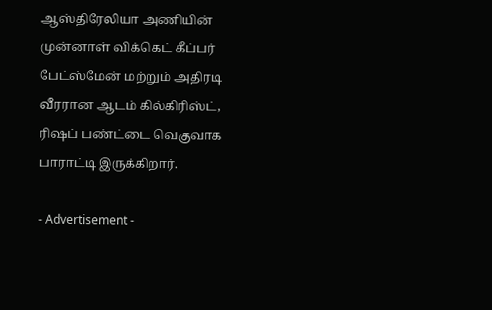ஆஸ்திரேலியா அணியின் முன்னாள் விக்கெட் கீப்பர் பேட்ஸ்மேன் மற்றும் அதிரடி வீரரான ஆடம் கில்கிரிஸ்ட், ரிஷப் பண்ட்டை வெகுவாக பாராட்டி இருக்கிறார்.

- Advertisement -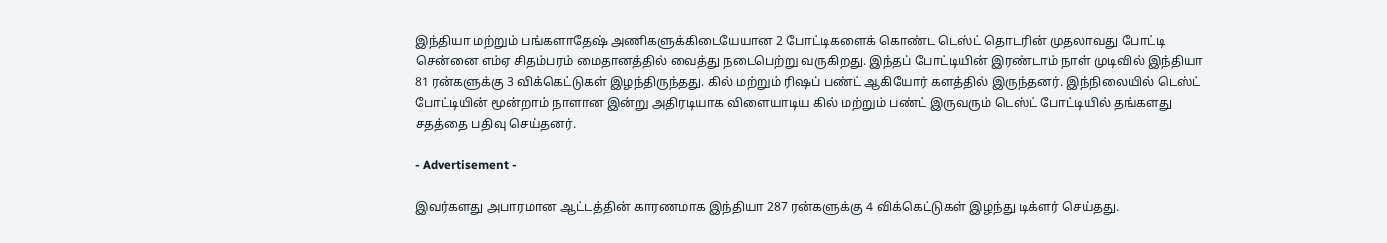இந்தியா மற்றும் பங்களாதேஷ் அணிகளுக்கிடையேயான 2 போட்டிகளைக் கொண்ட டெஸ்ட் தொடரின் முதலாவது போட்டி சென்னை எம்ஏ சிதம்பரம் மைதானத்தில் வைத்து நடைபெற்று வருகிறது. இந்தப் போட்டியின் இரண்டாம் நாள் முடிவில் இந்தியா 81 ரன்களுக்கு 3 விக்கெட்டுகள் இழந்திருந்தது. கில் மற்றும் ரிஷப் பண்ட் ஆகியோர் களத்தில் இருந்தனர். இந்நிலையில் டெஸ்ட் போட்டியின் மூன்றாம் நாளான இன்று அதிரடியாக விளையாடிய கில் மற்றும் பண்ட் இருவரும் டெஸ்ட் போட்டியில் தங்களது சதத்தை பதிவு செய்தனர்.

- Advertisement -

இவர்களது அபாரமான ஆட்டத்தின் காரணமாக இந்தியா 287 ரன்களுக்கு 4 விக்கெட்டுகள் இழந்து டிக்ளர் செய்தது.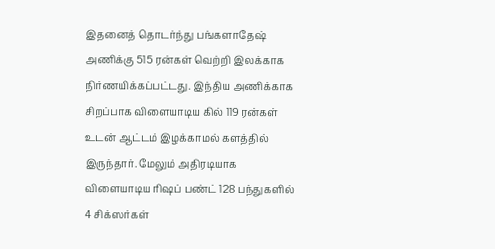இதனைத் தொடர்ந்து பங்களாதேஷ் அணிக்கு 515 ரன்கள் வெற்றி இலக்காக நிர்ணயிக்கப்பட்டது. இந்திய அணிக்காக சிறப்பாக விளையாடிய கில் 119 ரன்கள் உடன் ஆட்டம் இழக்காமல் களத்தில் இருந்தார். மேலும் அதிரடியாக விளையாடிய ரிஷப் பண்ட் 128 பந்துகளில் 4 சிக்ஸர்கள்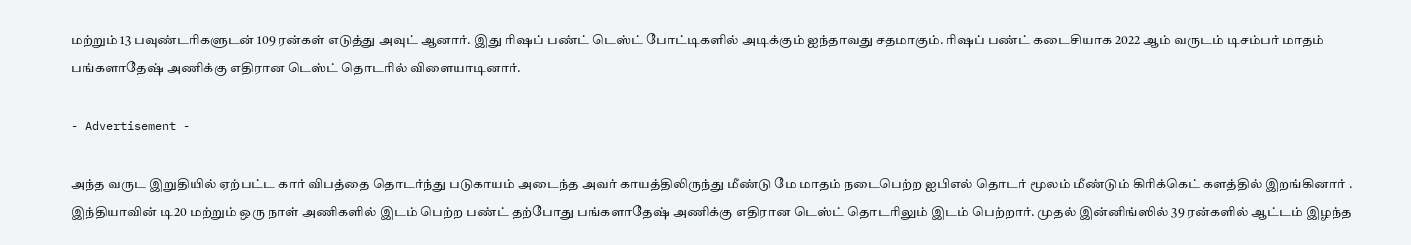மற்றும் 13 பவுண்டரிகளுடன் 109 ரன்கள் எடுத்து அவுட் ஆனார். இது ரிஷப் பண்ட் டெஸ்ட் போட்டிகளில் அடிக்கும் ஐந்தாவது சதமாகும். ரிஷப் பண்ட் கடைசியாக 2022 ஆம் வருடம் டிசம்பர் மாதம் பங்களாதேஷ் அணிக்கு எதிரான டெஸ்ட் தொடரில் விளையாடினார்.

- Advertisement -

அந்த வருட இறுதியில் ஏற்பட்ட கார் விபத்தை தொடர்ந்து படுகாயம் அடைந்த அவர் காயத்திலிருந்து மீண்டு மே மாதம் நடைபெற்ற ஐபிஎல் தொடர் மூலம் மீண்டும் கிரிக்கெட் களத்தில் இறங்கினார் . இந்தியாவின் டி20 மற்றும் ஒரு நாள் அணிகளில் இடம் பெற்ற பண்ட் தற்போது பங்களாதேஷ் அணிக்கு எதிரான டெஸ்ட் தொடரிலும் இடம் பெற்றார். முதல் இன்னிங்ஸில் 39 ரன்களில் ஆட்டம் இழந்த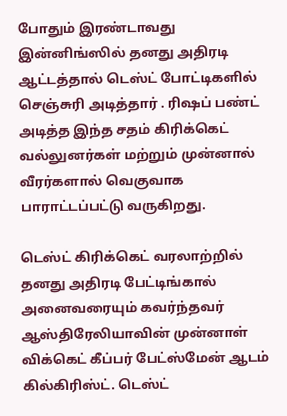போதும் இரண்டாவது இன்னிங்ஸில் தனது அதிரடி ஆட்டத்தால் டெஸ்ட் போட்டிகளில் செஞ்சுரி அடித்தார் . ரிஷப் பண்ட் அடித்த இந்த சதம் கிரிக்கெட் வல்லுனர்கள் மற்றும் முன்னால் வீரர்களால் வெகுவாக பாராட்டப்பட்டு வருகிறது.

டெஸ்ட் கிரிக்கெட் வரலாற்றில் தனது அதிரடி பேட்டிங்கால் அனைவரையும் கவர்ந்தவர் ஆஸ்திரேலியாவின் முன்னாள் விக்கெட் கீப்பர் பேட்ஸ்மேன் ஆடம் கில்கிரிஸ்ட். டெஸ்ட்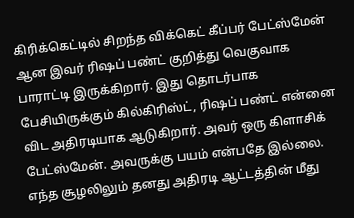கிரிக்கெட்டில் சிறந்த விக்கெட் கீப்பர் பேட்ஸ்மேன் ஆன இவர் ரிஷப் பண்ட் குறித்து வெகுவாக பாராட்டி இருக்கிறார். இது தொடர்பாக பேசியிருக்கும் கில்கிரிஸ்ட், ரிஷப் பண்ட் என்னை விட அதிரடியாக ஆடுகிறார். அவர் ஒரு கிளாசிக் பேட்ஸ்மேன். அவருக்கு பயம் என்பதே இல்லை. எந்த சூழலிலும் தனது அதிரடி ஆட்டத்தின் மீது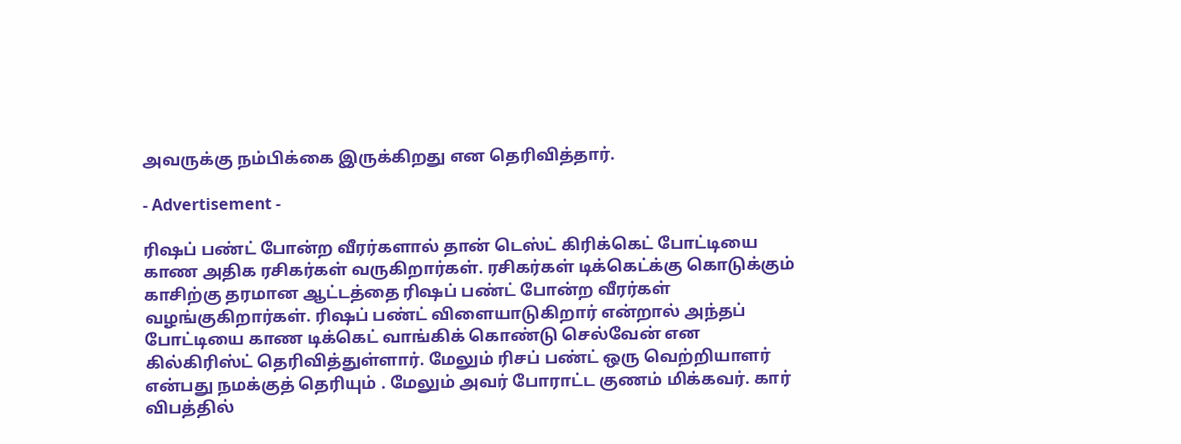அவருக்கு நம்பிக்கை இருக்கிறது என தெரிவித்தார்.

- Advertisement -

ரிஷப் பண்ட் போன்ற வீரர்களால் தான் டெஸ்ட் கிரிக்கெட் போட்டியை காண அதிக ரசிகர்கள் வருகிறார்கள். ரசிகர்கள் டிக்கெட்க்கு கொடுக்கும் காசிற்கு தரமான ஆட்டத்தை ரிஷப் பண்ட் போன்ற வீரர்கள் வழங்குகிறார்கள். ரிஷப் பண்ட் விளையாடுகிறார் என்றால் அந்தப் போட்டியை காண டிக்கெட் வாங்கிக் கொண்டு செல்வேன் என கில்கிரிஸ்ட் தெரிவித்துள்ளார். மேலும் ரிசப் பண்ட் ஒரு வெற்றியாளர் என்பது நமக்குத் தெரியும் . மேலும் அவர் போராட்ட குணம் மிக்கவர். கார் விபத்தில்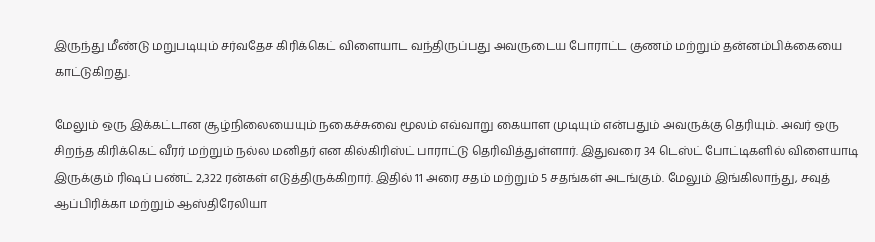இருந்து மீண்டு மறுபடியும் சர்வதேச கிரிக்கெட் விளையாட வந்திருப்பது அவருடைய போராட்ட குணம் மற்றும் தன்னம்பிக்கையை காட்டுகிறது.

மேலும் ஒரு இக்கட்டான சூழ்நிலையையும் நகைச்சுவை மூலம் எவ்வாறு கையாள முடியும் என்பதும் அவருக்கு தெரியும். அவர் ஒரு சிறந்த கிரிக்கெட் வீரர் மற்றும் நல்ல மனிதர் என கில்கிரிஸ்ட் பாராட்டு தெரிவித்துள்ளார். இதுவரை 34 டெஸ்ட் போட்டிகளில் விளையாடி இருக்கும் ரிஷப் பண்ட் 2,322 ரன்கள் எடுத்திருக்கிறார். இதில் 11 அரை சதம் மற்றும் 5 சதங்கள் அடங்கும். மேலும் இங்கிலாந்து, சவுத் ஆப்பிரிக்கா மற்றும் ஆஸ்திரேலியா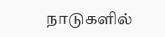நாடுகளில்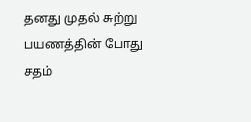தனது முதல் சுற்று பயணத்தின் போது சதம்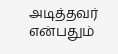அடித்தவர் என்பதும்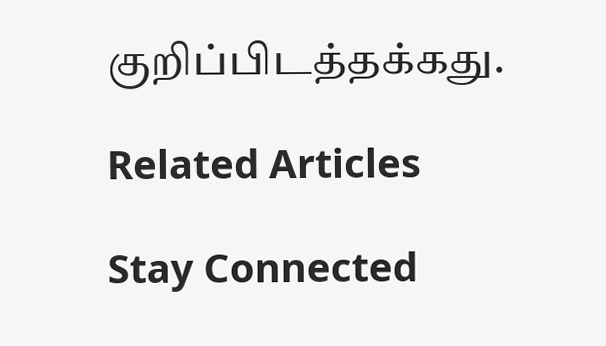குறிப்பிடத்தக்கது.

Related Articles

Stay Connected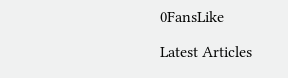0FansLike

Latest Articles